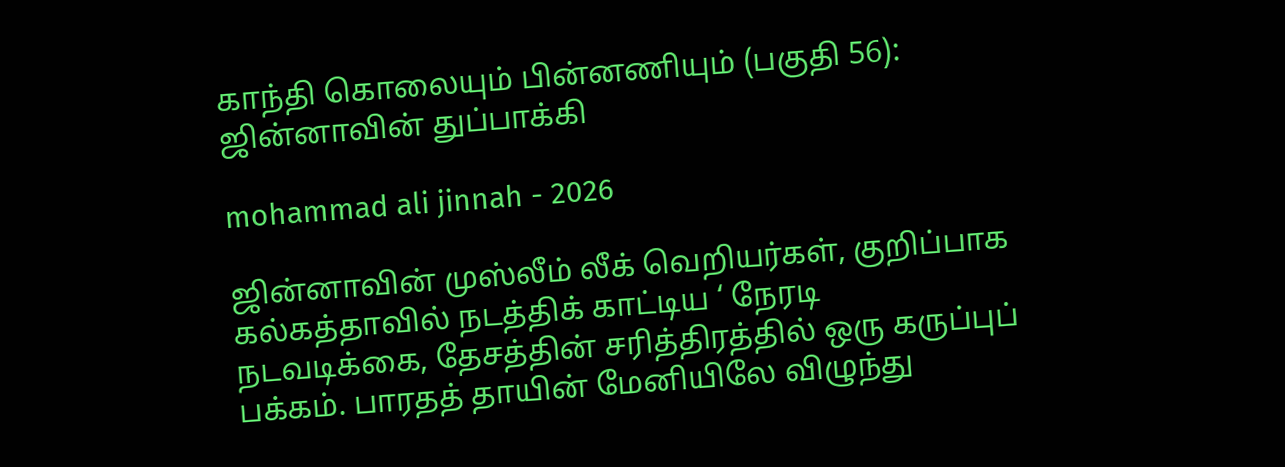காந்தி கொலையும் பின்னணியும் (பகுதி 56): ஜின்னாவின் துப்பாக்கி

mohammad ali jinnah - 2026

ஜின்னாவின் முஸ்லீம் லீக் வெறியர்கள், குறிப்பாக கல்கத்தாவில் நடத்திக் காட்டிய ‘ நேரடி நடவடிக்கை, தேசத்தின் சரித்திரத்தில் ஒரு கருப்புப் பக்கம். பாரதத் தாயின் மேனியிலே விழுந்து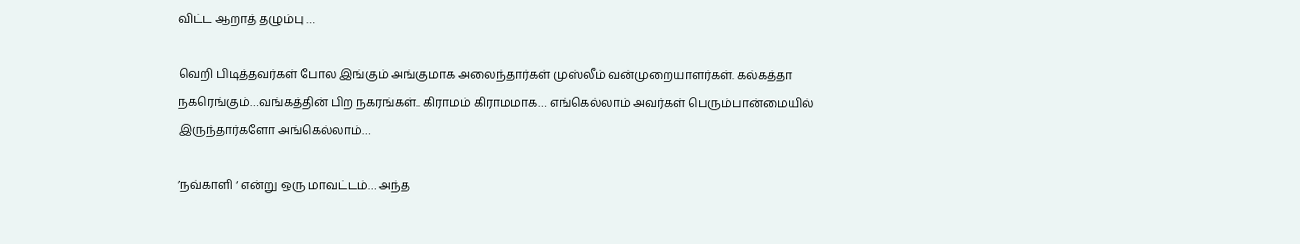விட்ட ஆறாத் தழும்பு …

வெறி பிடித்தவர்கள் போல இங்கும் அங்குமாக அலைந்தார்கள் முஸ்லீம் வன்முறையாளர்கள். கல்கத்தா நகரெங்கும்…வங்கத்தின் பிற நகரங்கள்.. கிராமம் கிராமமாக… எங்கெல்லாம் அவர்கள் பெரும்பான்மையில் இருந்தார்களோ அங்கெல்லாம்…

’நவ்காளி ‘ என்று ஒரு மாவட்டம்… அந்த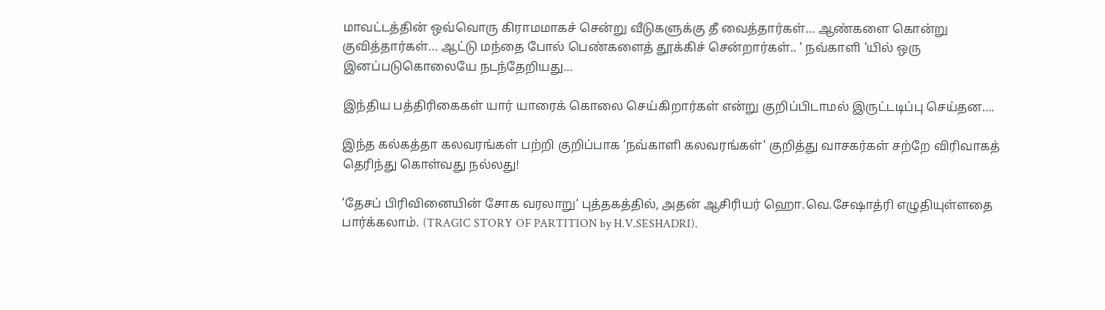மாவட்டத்தின் ஒவ்வொரு கிராமமாகச் சென்று வீடுகளுக்கு தீ வைத்தார்கள்… ஆண்களை கொன்று குவித்தார்கள்… ஆட்டு மந்தை போல் பெண்களைத் தூக்கிச் சென்றார்கள்.. ‘ நவ்காளி ‘யில் ஒரு இனப்படுகொலையே நடந்தேறியது…

இந்திய பத்திரிகைகள் யார் யாரைக் கொலை செய்கிறார்கள் என்று குறிப்பிடாமல் இருட்டடிப்பு செய்தன….

இந்த கல்கத்தா கலவரங்கள் பற்றி குறிப்பாக ‘நவ்காளி கலவரங்கள்‘ குறித்து வாசகர்கள் சற்றே விரிவாகத் தெரிந்து கொள்வது நல்லது!

‘தேசப் பிரிவினையின் சோக வரலாறு‘ புத்தகத்தில், அதன் ஆசிரியர் ஹொ.வெ.சேஷாத்ரி எழுதியுள்ளதை பார்க்கலாம். (TRAGIC STORY OF PARTITION by H.V.SESHADRI).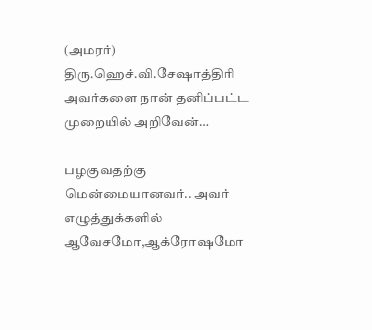(அமரர்) திரு.ஹெச்.வி.சேஷாத்திரி அவர்களை நான் தனிப்பட்ட முறையில் அறிவேன்…

பழகுவதற்கு மென்மையானவர்.. அவர் எழுத்துக்களில் ஆவேசமோ,ஆக்ரோஷமோ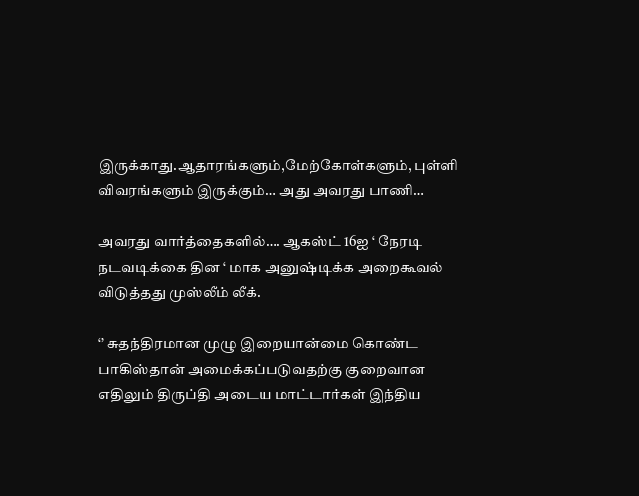இருக்காது.ஆதாரங்களும்,மேற்கோள்களும், புள்ளி விவரங்களும் இருக்கும்… அது அவரது பாணி…

அவரது வார்த்தைகளில்…. ஆகஸ்ட் 16ஐ ‘ நேரடி நடவடிக்கை தின ‘ மாக அனுஷ்டிக்க அறைகூவல் விடுத்தது முஸ்லீம் லீக்.

‘’ சுதந்திரமான முழு இறையான்மை கொண்ட பாகிஸ்தான் அமைக்கப்படுவதற்கு குறைவான எதிலும் திருப்தி அடைய மாட்டார்கள் இந்திய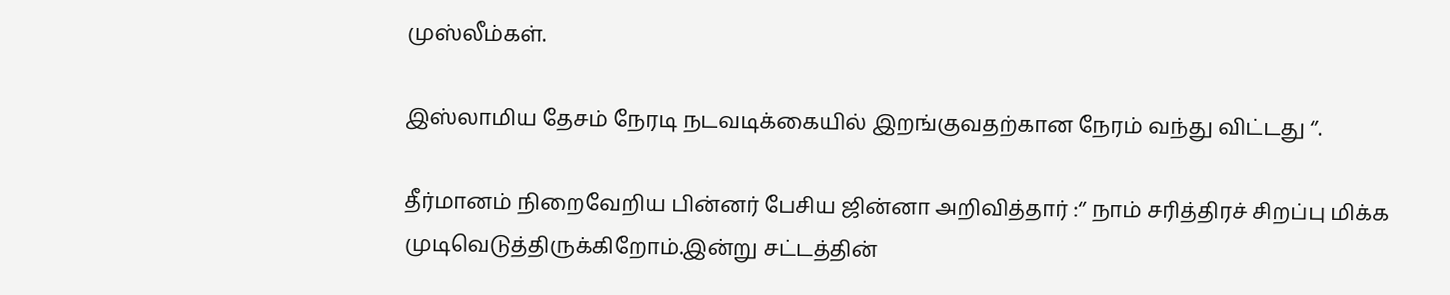முஸ்லீம்கள்.

இஸ்லாமிய தேசம் நேரடி நடவடிக்கையில் இறங்குவதற்கான நேரம் வந்து விட்டது ‘’.

தீர்மானம் நிறைவேறிய பின்னர் பேசிய ஜின்னா அறிவித்தார் :‘’ நாம் சரித்திரச் சிறப்பு மிக்க முடிவெடுத்திருக்கிறோம்.இன்று சட்டத்தின்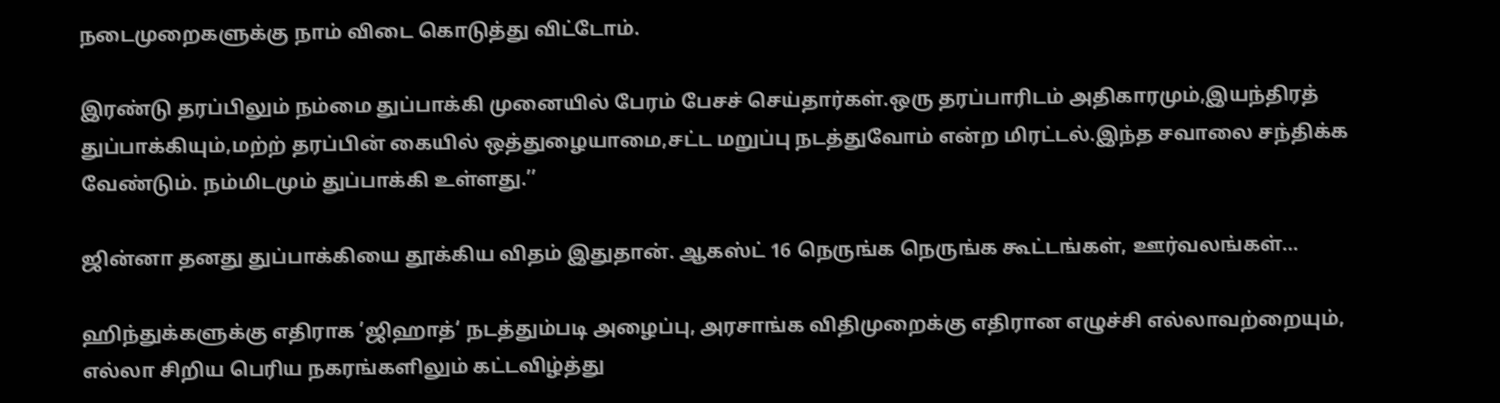நடைமுறைகளுக்கு நாம் விடை கொடுத்து விட்டோம்.

இரண்டு தரப்பிலும் நம்மை துப்பாக்கி முனையில் பேரம் பேசச் செய்தார்கள்.ஒரு தரப்பாரிடம் அதிகாரமும்,இயந்திரத் துப்பாக்கியும்,மற்ற் தரப்பின் கையில் ஒத்துழையாமை,சட்ட மறுப்பு நடத்துவோம் என்ற மிரட்டல்.இந்த சவாலை சந்திக்க வேண்டும். நம்மிடமும் துப்பாக்கி உள்ளது.’’

ஜின்னா தனது துப்பாக்கியை தூக்கிய விதம் இதுதான். ஆகஸ்ட் 16 நெருங்க நெருங்க கூட்டங்கள், ஊர்வலங்கள்…

ஹிந்துக்களுக்கு எதிராக ’ஜிஹாத்‘ நடத்தும்படி அழைப்பு, அரசாங்க விதிமுறைக்கு எதிரான எழுச்சி எல்லாவற்றையும், எல்லா சிறிய பெரிய நகரங்களிலும் கட்டவிழ்த்து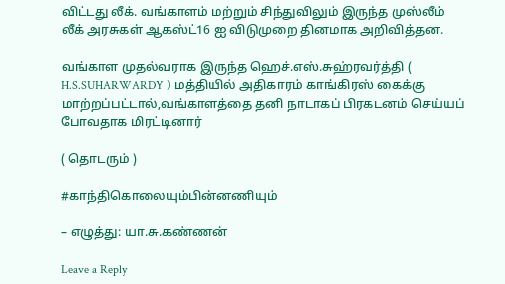விட்டது லீக். வங்காளம் மற்றும் சிந்துவிலும் இருந்த முஸ்லீம் லீக் அரசுகள் ஆகஸ்ட்16 ஐ விடுமுறை தினமாக அறிவித்தன.

வங்காள முதல்வராக இருந்த ஹெச்.எஸ்.சுஹ்ரவர்த்தி ( H.S.SUHARWARDY ) மத்தியில் அதிகாரம் காங்கிரஸ் கைக்கு மாற்றப்பட்டால்,வங்காளத்தை தனி நாடாகப் பிரகடனம் செய்யப் போவதாக மிரட்டினார்

( தொடரும் )

#காந்திகொலையும்பின்னணியும்

– எழுத்து: யா.சு.கண்ணன்

Leave a Reply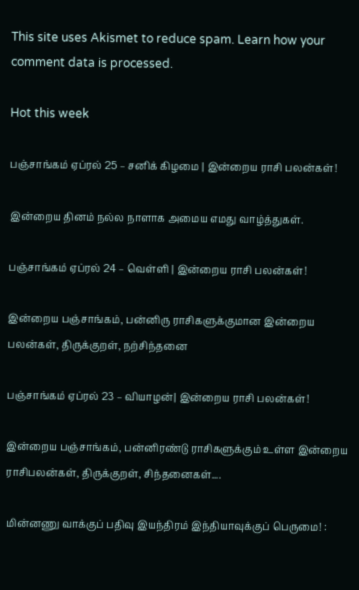This site uses Akismet to reduce spam. Learn how your comment data is processed.

Hot this week

பஞ்சாங்கம் ஏப்ரல் 25 – சனிக் கிழமை | இன்றைய ராசி பலன்கள்!

இன்றைய தினம் நல்ல நாளாக அமைய எமது வாழ்த்துகள்.

பஞ்சாங்கம் ஏப்ரல் 24 – வெள்ளி | இன்றைய ராசி பலன்கள்!

இன்றைய பஞ்சாங்கம், பன்னிரு ராசிகளுக்குமான இன்றைய பலன்கள், திருக்குறள், நற்சிந்தனை

பஞ்சாங்கம் ஏப்ரல் 23 – வியாழன்| இன்றைய ராசி பலன்கள்!

இன்றைய பஞ்சாங்கம், பன்னிரண்டு ராசிகளுக்கும் உள்ள இன்றைய ராசிபலன்கள், திருக்குறள், சிந்தனைகள்....

மின்னணு வாக்குப் பதிவு இயந்திரம் இந்தியாவுக்குப் பெருமை! :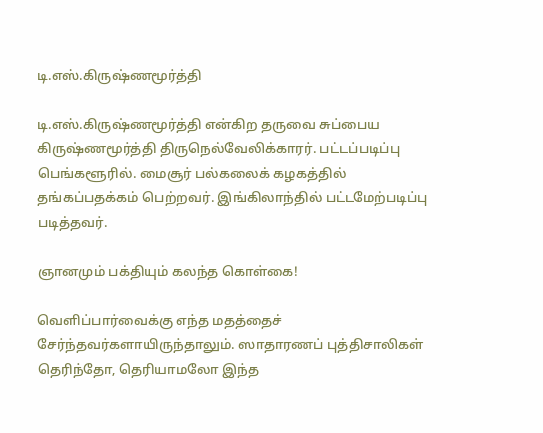டி.எஸ்.கிருஷ்ணமூர்த்தி

டி.எஸ்.கிருஷ்ணமூர்த்தி என்கிற தருவை சுப்பைய கிருஷ்ணமூர்த்தி திருநெல்வேலிக்காரர். பட்டப்படிப்பு பெங்களூரில். மைசூர் பல்கலைக் கழகத்தில் தங்கப்பதக்கம் பெற்றவர். இங்கிலாந்தில் பட்டமேற்படிப்பு படித்தவர்.

ஞானமும் பக்தியும் கலந்த கொள்கை!

வெளிப்பார்வைக்கு எந்த மதத்தைச் சேர்ந்தவர்களாயிருந்தாலும். ஸாதாரணப் புத்திசாலிகள் தெரிந்தோ, தெரியாமலோ இந்த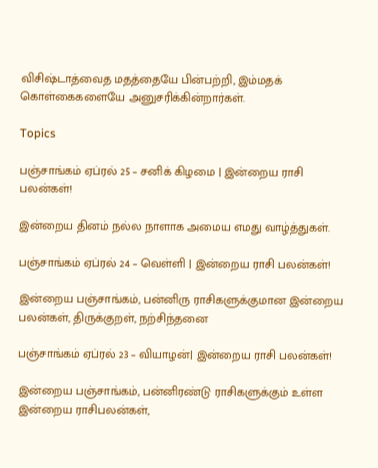விசிஷ்டாத்வைத மதத்தையே பின்பற்றி, இம்மதக் கொள்கைகளையே அனுசரிக்கின்றார்கள்.

Topics

பஞ்சாங்கம் ஏப்ரல் 25 – சனிக் கிழமை | இன்றைய ராசி பலன்கள்!

இன்றைய தினம் நல்ல நாளாக அமைய எமது வாழ்த்துகள்.

பஞ்சாங்கம் ஏப்ரல் 24 – வெள்ளி | இன்றைய ராசி பலன்கள்!

இன்றைய பஞ்சாங்கம், பன்னிரு ராசிகளுக்குமான இன்றைய பலன்கள், திருக்குறள், நற்சிந்தனை

பஞ்சாங்கம் ஏப்ரல் 23 – வியாழன்| இன்றைய ராசி பலன்கள்!

இன்றைய பஞ்சாங்கம், பன்னிரண்டு ராசிகளுக்கும் உள்ள இன்றைய ராசிபலன்கள்,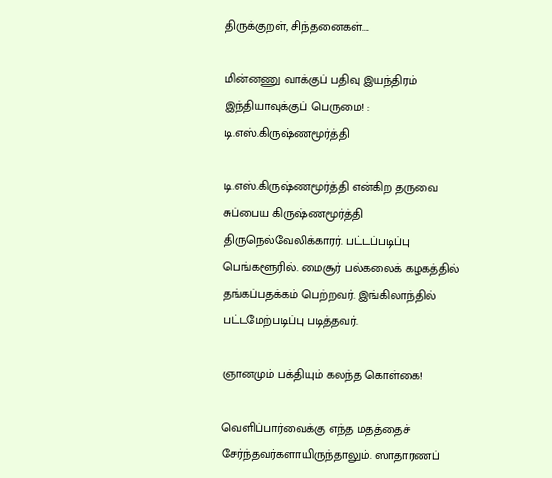திருக்குறள், சிந்தனைகள்....

மின்னணு வாக்குப் பதிவு இயந்திரம் இந்தியாவுக்குப் பெருமை! : டி.எஸ்.கிருஷ்ணமூர்த்தி

டி.எஸ்.கிருஷ்ணமூர்த்தி என்கிற தருவை சுப்பைய கிருஷ்ணமூர்த்தி திருநெல்வேலிக்காரர். பட்டப்படிப்பு பெங்களூரில். மைசூர் பல்கலைக் கழகத்தில் தங்கப்பதக்கம் பெற்றவர். இங்கிலாந்தில் பட்டமேற்படிப்பு படித்தவர்.

ஞானமும் பக்தியும் கலந்த கொள்கை!

வெளிப்பார்வைக்கு எந்த மதத்தைச் சேர்ந்தவர்களாயிருந்தாலும். ஸாதாரணப்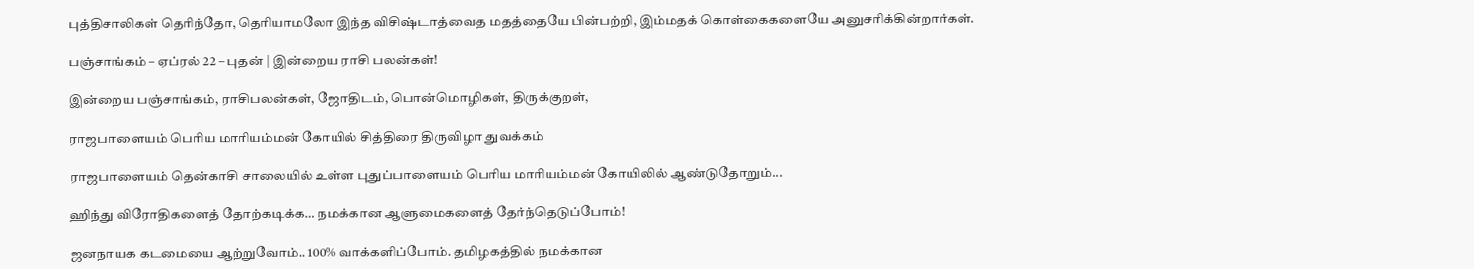புத்திசாலிகள் தெரிந்தோ, தெரியாமலோ இந்த விசிஷ்டாத்வைத மதத்தையே பின்பற்றி, இம்மதக் கொள்கைகளையே அனுசரிக்கின்றார்கள்.

பஞ்சாங்கம் – ஏப்ரல் 22 – புதன் | இன்றைய ராசி பலன்கள்!

இன்றைய பஞ்சாங்கம், ராசிபலன்கள், ஜோதிடம், பொன்மொழிகள், திருக்குறள்,

ராஜபாளையம் பெரிய மாரியம்மன் கோயில் சித்திரை திருவிழா துவக்கம்

ராஜபாளையம் தென்காசி சாலையில் உள்ள புதுப்பாளையம் பெரிய மாரியம்மன் கோயிலில் ஆண்டுதோறும்...

ஹிந்து விரோதிகளைத் தோற்கடிக்க… நமக்கான ஆளுமைகளைத் தேர்ந்தெடுப்போம்!

ஜனநாயக கடமையை ஆற்றுவோம்.. 100% வாக்களிப்போம். தமிழகத்தில் நமக்கான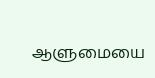ஆளுமையை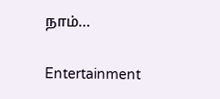நாம்...

Entertainment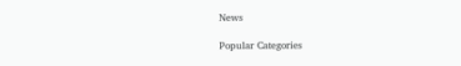News

Popular Categories